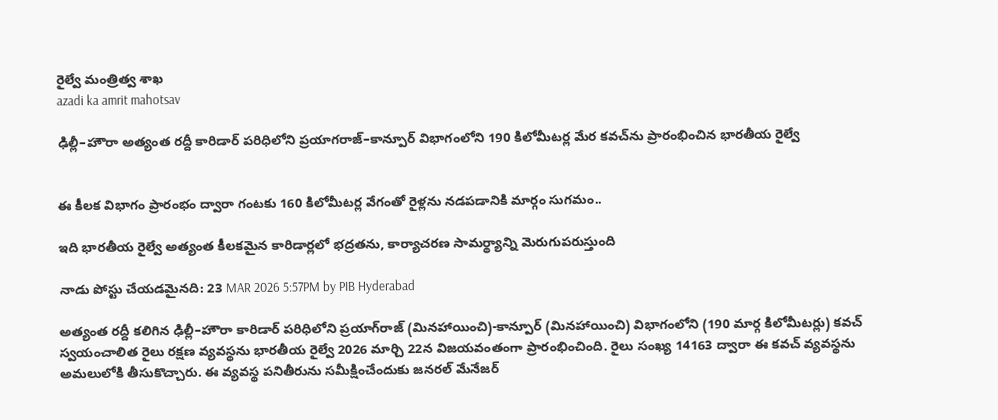రైల్వే మంత్రిత్వ శాఖ
azadi ka amrit mahotsav

ఢిల్లీ–హౌరా అత్యంత రద్దీ కారిడార్‌ పరిధిలోని ప్రయాగరాజ్‌–కాన్పూర్ విభాగంలోని 190 కిలోమీటర్ల మేర కవచ్‌ను ప్రారంభించిన భారతీయ రైల్వే


ఈ కీలక విభాగం ప్రారంభం ద్వారా గంటకు 160 కిలోమీటర్ల వేగంతో రైళ్లను నడపడానికి మార్గం సుగమం..

ఇది భారతీయ రైల్వే అత్యంత కీలకమైన కారిడార్లలో భద్రతను, కార్యాచరణ సామర్థ్యాన్ని మెరుగుపరుస్తుంది

నాడు పోస్టు చేయడమైనది: 23 MAR 2026 5:57PM by PIB Hyderabad

అత్యంత రద్దీ కలిగిన ఢిల్లీ–హౌరా కారిడార్‌ పరిధిలోని ప్రయాగ్‌రాజ్ (మినహాయించి)-కాన్పూర్ (మినహాయించి) విభాగంలోని (190 మార్గ కిలోమీటర్లు) కవచ్ స్వయంచాలిత రైలు రక్షణ వ్యవస్థను భారతీయ రైల్వే 2026 మార్చి 22న విజయవంతంగా ప్రారంభించింది. రైలు సంఖ్య 14163 ద్వారా ఈ కవచ్ వ్యవస్థను అమలులోకి తీసుకొచ్చారు. ఈ వ్యవస్థ పనితీరును సమీక్షించేందుకు జనరల్ మేనేజర్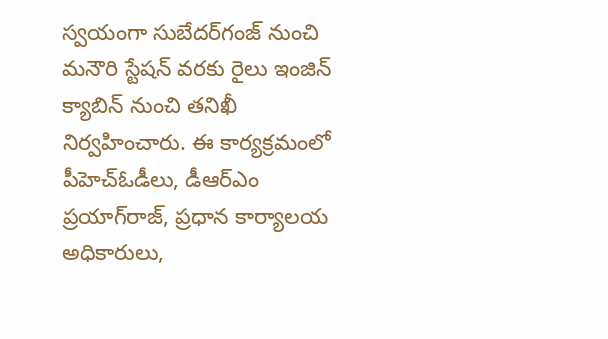స్వయంగా సుబేదర్‌గంజ్ నుంచి మనౌరి స్టేషన్ వరకు రైలు ఇంజిన్ క్యాబిన్ నుంచి తనిఖీ నిర్వహించారు. ఈ కార్యక్రమంలో పీహెచ్‌ఓడీలు, డీఆర్‌ఎం ప్రయాగ్‌రాజ్‌, ప్రధాన కార్యాలయ అధికారులు,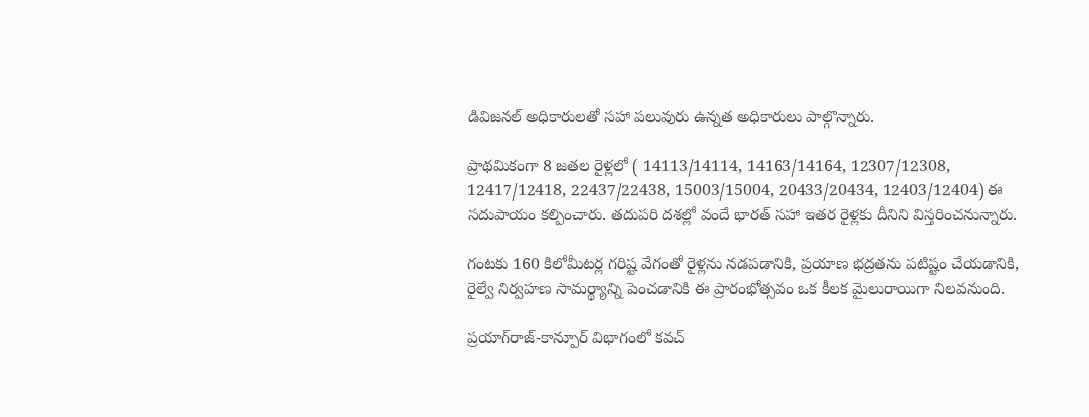డివిజనల్ అధికారులతో సహా పలువురు ఉన్నత అధికారులు పాల్గొన్నారు.

ప్రాథమికంగా 8 జతల రైళ్లలో ( 14113/14114, 14163/14164, 12307/12308, 12417/12418, 22437/22438, 15003/15004, 20433/20434, 12403/12404) ఈ సదుపాయం కల్పించారు. తదుపరి దశల్లో వందే భారత్ సహా ఇతర రైళ్లకు దీనిని విస్తరించనున్నారు.

గంటకు 160 కిలోమీటర్ల గరిష్ట వేగంతో రైళ్లను నడపడానికి, ప్రయాణ భద్రతను పటిష్టం చేయడానికి, రైల్వే నిర్వహణ సామర్థ్యాన్ని పెంచడానికి ఈ ప్రారంభోత్సవం ఒక కీలక మైలురాయిగా నిలవనుంది.

ప్రయాగ్‌రాజ్-కాన్పూర్ విభాగంలో కవచ్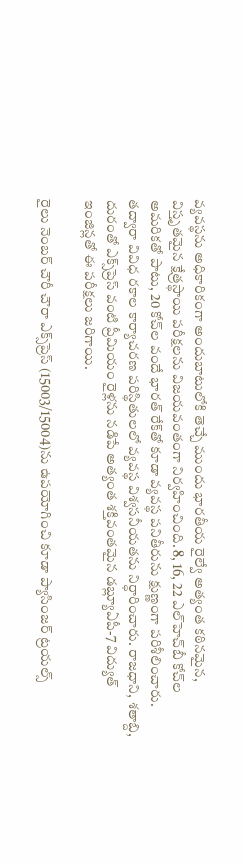వ్యవస్థను అధికారికంగా అందుబాటులోకి తెచ్చే ముందు భారతీయ రైల్వే అత్యంత కఠినమైన, విస్తృతమైన క్షేత్రస్థాయి పరీక్షలను విజయవంతంగా నిర్వహించింది. 8, 16, 22 ఎల్‌హెచ్‌బీ కోచ్‌ల అమరికతో పాటు, 20 కోచ్‌ల వందే భారత్ రేక్‌తో కూడా వ్యవస్థ పనితీరును క్షుణ్ణంగా పరిశీలించారు. తద్వారా వివిధ రకాల కార్యాచరణ పరిస్థితులలో వ్యవస్థ విశ్వసనీయతను నిర్ధారించారు. రాజధాని, శతాబ్ది, దురంతో ఎక్స్‌ప్రెస్‌ వంటి ప్రీమియం రైళ్లను నడిపే అత్యంత శక్తివంతమైన డబ్ల్యూఏపీ-7 విద్యుత్ ఇంజిన్లతో ఈ పరీక్షలు జరిగాయి.

రైలు నెంబర్‌ చౌరీ చౌరా ఎక్స్‌ప్రెస్ (15003/15004)ను ఉపయోగించి కూడా ప్యాసింజర్‌ ట్రయల్స్‌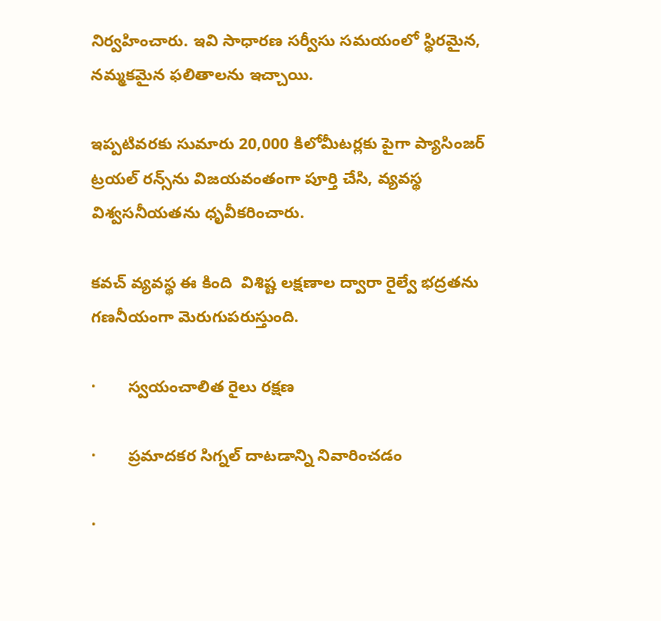నిర్వహించారు. ఇవి సాధారణ సర్వీసు సమయంలో స్థిరమైన, నమ్మకమైన ఫలితాలను ఇచ్చాయి.

ఇప్పటివరకు సుమారు 20,000 కిలోమీటర్లకు పైగా ప్యాసింజర్ ట్రయల్ రన్స్‌ను విజయవంతంగా పూర్తి చేసి, వ్యవస్థ విశ్వసనీయతను ధృవీకరించారు.

కవచ్ వ్యవస్థ ఈ కింది  విశిష్ట లక్షణాల ద్వారా రైల్వే భద్రతను గణనీయంగా మెరుగుపరుస్తుంది.

·       స్వయంచాలిత రైలు రక్షణ

·       ప్రమాదకర సిగ్నల్‌ దాటడాన్ని నివారించడం

·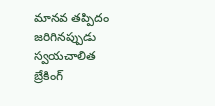మానవ తప్పిదం జరిగినప్పుడు స్వయచాలిత బ్రేకింగ్‌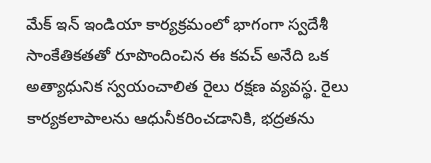మేక్ ఇన్ ఇండియా కార్యక్రమంలో భాగంగా స్వదేశీ సాంకేతికతతో రూపొందించిన ఈ కవచ్ అనేది ఒక అత్యాధునిక స్వయంచాలిత రైలు రక్షణ వ్యవస్థ. రైలు కార్యకలాపాలను ఆధునీకరించడానికి, భద్రతను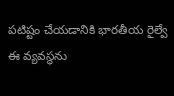పటిష్టం చేయడానికి భారతీయ రైల్వే ఈ వ్యవస్థను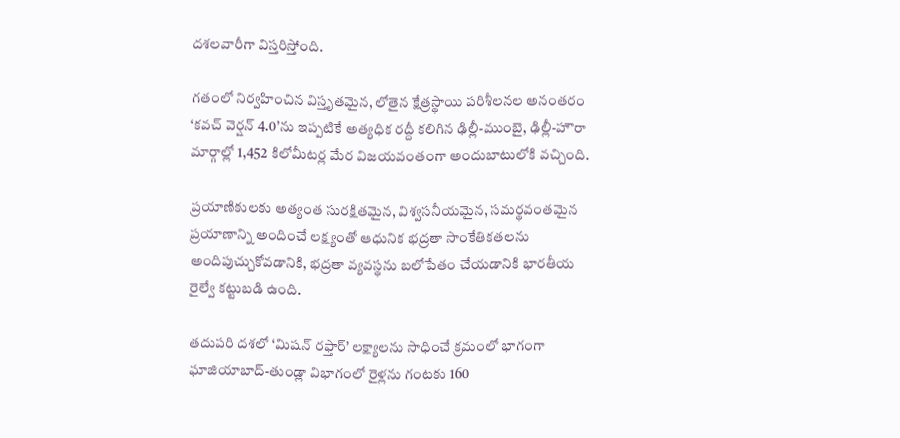దశలవారీగా విస్తరిస్తోంది.

గతంలో నిర్వహించిన విస్తృతమైన, లోతైన క్షేత్రస్థాయి పరిశీలనల అనంతరం ‘కవచ్ వెర్షన్ 4.0’ను ఇప్పటికే అత్యధిక రద్దీ కలిగిన ఢిల్లీ-ముంబై, ఢిల్లీ-హౌరా మార్గాల్లో 1,452 కిలోమీటర్ల మేర విజయవంతంగా అందుబాటులోకి వచ్చింది.

ప్రయాణికులకు అత్యంత సురక్షితమైన, విశ్వసనీయమైన, సమర్థవంతమైన ప్రయాణాన్ని అందించే లక్ష్యంతో ఆధునిక భద్రతా సాంకేతికతలను అందిపుచ్చుకోవడానికి, భద్రతా వ్యవస్థను బలోపేతం చేయడానికి భారతీయ రైల్వే కట్టుబడి ఉంది.

తదుపరి దశలో ‘మిషన్ రఫ్తార్’ లక్ష్యాలను సాధించే క్రమంలో భాగంగా ఘాజియాబాద్-తుండ్లా విభాగంలో రైళ్లను గంటకు 160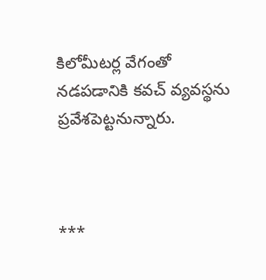కిలోమీటర్ల వేగంతో నడపడానికి కవచ్ వ్యవస్థను ప్రవేశపెట్టనున్నారు.



***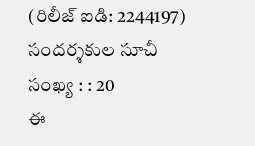(రిలీజ్ ఐడి: 2244197) సందర్శకుల సూచీ సంఖ్య : : 20
ఈ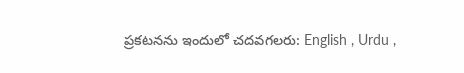ప్రకటనను ఇందులో చదవగలరు: English , Urdu ,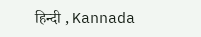हिन्दी , Kannada